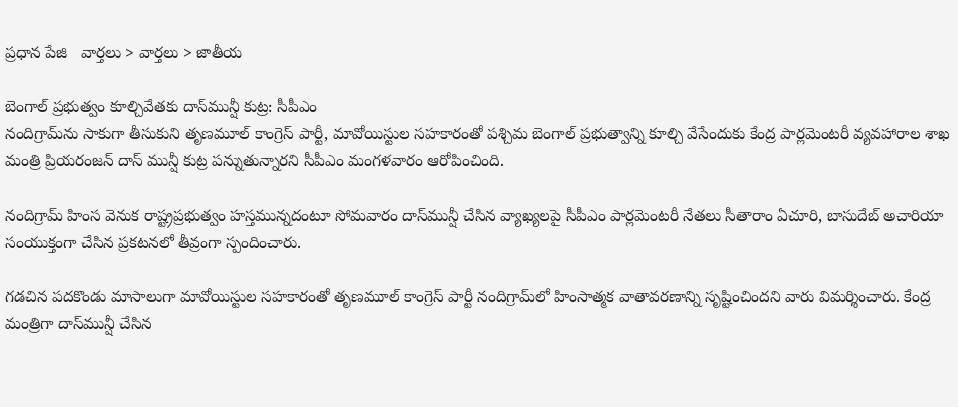ప్రధాన పేజి   వార్తలు > వార్తలు > జాతీయ

బెంగాల్ ప్రభుత్వం కూల్చివేతకు దాస్‌మున్షీ కుట్ర: సీపీఎం
నందిగ్రామ్‌ను సాకుగా తీసుకుని తృణమూల్ కాంగ్రెస్ పార్టీ, మావోయిస్టుల సహకారంతో పశ్చిమ బెంగాల్ ప్రభుత్వాన్ని కూల్చి వేసేందుకు కేంద్ర పార్లమెంటరీ వ్యవహారాల శాఖ మంత్రి ప్రియరంజన్ దాస్ మున్షీ కుట్ర పన్నుతున్నారని సీపీఎం మంగళవారం ఆరోపించింది.

నందిగ్రామ్ హింస వెనుక రాష్ట్రప్రభుత్వం హస్తమున్నదంటూ సోమవారం దాస్‌మున్షీ చేసిన వ్యాఖ్యలపై సీపీఎం పార్లమెంటరీ నేతలు సీతారాం ఏచూరి, బాసుదేబ్ అచారియా సంయుక్తంగా చేసిన ప్రకటనలో తీవ్రంగా స్పందించారు.

గడచిన పదకొండు మాసాలుగా మావోయిస్టుల సహకారంతో తృణమూల్ కాంగ్రెస్ పార్టీ నందిగ్రామ్‌లో హింసాత్మక వాతావరణాన్ని సృష్టించిందని వారు విమర్శించారు. కేంద్ర మంత్రిగా దాస్‌మున్షీ చేసిన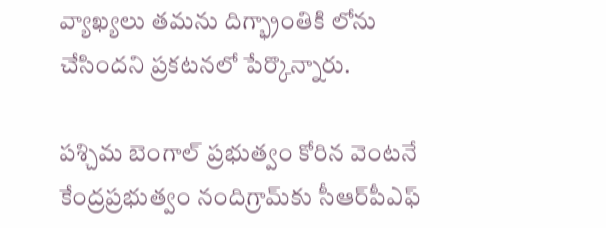వ్యాఖ్యలు తమను దిగ్భ్రాంతికి లోను చేసిందని ప్రకటనలో పేర్కొన్నారు.

పశ్చిమ బెంగాల్ ప్రభుత్వం కోరిన వెంటనే కేంద్రప్రభుత్వం నందిగ్రామ్‌కు సీఆర్‌పీఎఫ్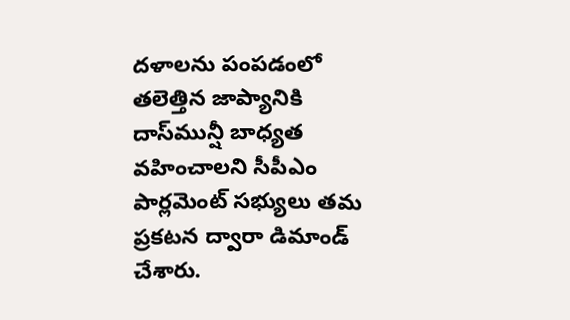దళాలను పంపడంలో తలెత్తిన జాప్యానికి దాస్‌మున్షీ బాధ్యత వహించాలని సీపీఎం పార్లమెంట్ సభ్యులు తమ ప్రకటన ద్వారా డిమాండ్ చేశారు.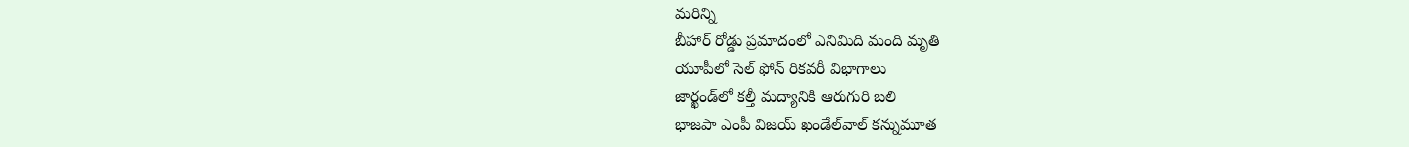మరిన్ని
బీహార్ రోడ్డు ప్రమాదంలో ఎనిమిది మంది మృతి
యూపీలో సెల్ ఫోన్ రికవరీ విభాగాలు
జార్ఖండ్‌లో కల్తీ మద్యానికి ఆరుగురి బలి
భాజపా ఎంపీ విజయ్ ఖండేల్‌వాల్ కన్నుమూత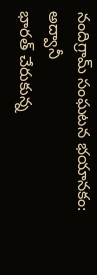నందిగ్రామ్ సంఘటన భయానకం: అద్వానీ
భారత్ చేరుకున్న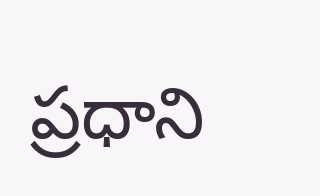ప్రధాని